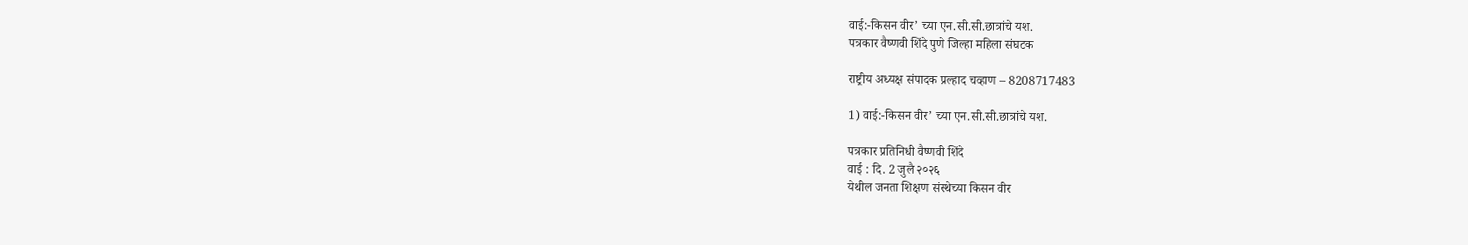वाई:-किसन वीर’ च्या एन.सी.सी.छात्रांचे यश.
पत्रकार वैष्णवी शिंदे पुणे जिल्हा महिला संघटक

राष्ट्रीय अध्यक्ष संपादक प्रल्हाद चव्हाण – 8208717483

1) वाई:-किसन वीर’ च्या एन.सी.सी.छात्रांचे यश.

पत्रकार प्रतिनिधी वैष्णवी शिंदे
वाई : दि. 2 जुलै २०२६
येथील जनता शिक्षण संस्थेच्या किसन वीर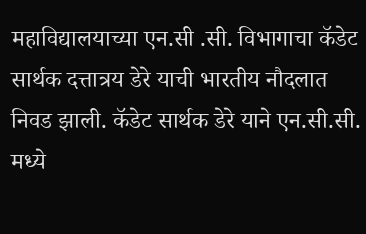महाविद्यालयाच्या एन.सी .सी. विभागाचा कॅडेट सार्थक दत्तात्रय डेरे याची भारतीय नौदलात निवड झाली. कॅडेट सार्थक डेरे याने एन.सी.सी. मध्ये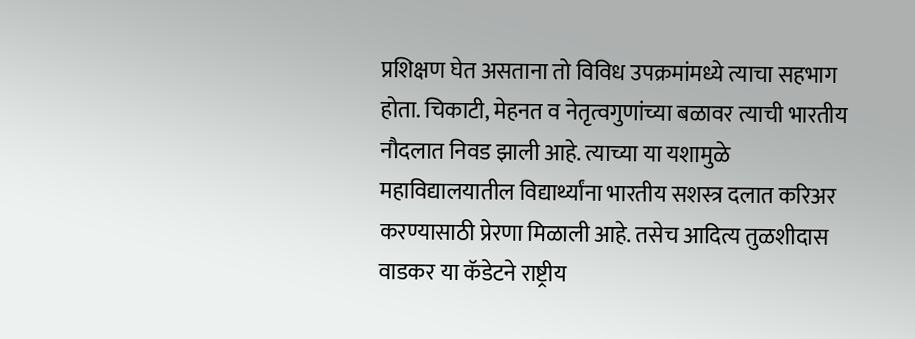प्रशिक्षण घेत असताना तो विविध उपक्रमांमध्ये त्याचा सहभाग होता. चिकाटी, मेहनत व नेतृत्वगुणांच्या बळावर त्याची भारतीय नौदलात निवड झाली आहे. त्याच्या या यशामुळे महाविद्यालयातील विद्यार्थ्यांना भारतीय सशस्त्र दलात करिअर करण्यासाठी प्रेरणा मिळाली आहे. तसेच आदित्य तुळशीदास वाडकर या कॅडेटने राष्ट्रीय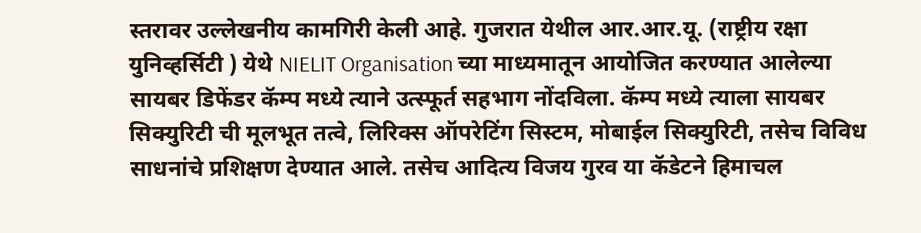स्तरावर उल्लेखनीय कामगिरी केली आहे. गुजरात येथील आर.आर.यू. (राष्ट्रीय रक्षा युनिव्हर्सिटी ) येथे NIELIT Organisation च्या माध्यमातून आयोजित करण्यात आलेल्या सायबर डिफेंडर कॅम्प मध्ये त्याने उत्स्फूर्त सहभाग नोंदविला. कॅम्प मध्ये त्याला सायबर सिक्युरिटी ची मूलभूत तत्वे, लिरिक्स ऑपरेटिंग सिस्टम, मोबाईल सिक्युरिटी, तसेच विविध साधनांचे प्रशिक्षण देण्यात आले. तसेच आदित्य विजय गुरव या कॅडेटने हिमाचल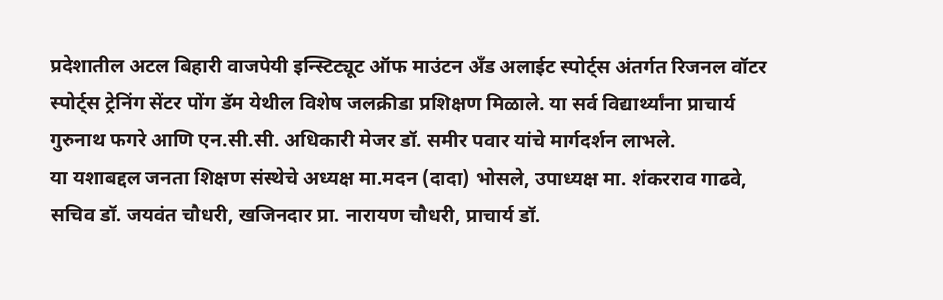प्रदेशातील अटल बिहारी वाजपेयी इन्स्टिट्यूट ऑफ माउंटन अँड अलाईट स्पोर्ट्स अंतर्गत रिजनल वॉटर स्पोर्ट्स ट्रेनिंग सेंटर पोंग डॅम येथील विशेष जलक्रीडा प्रशिक्षण मिळाले. या सर्व विद्यार्थ्यांना प्राचार्य गुरुनाथ फगरे आणि एन.सी.सी. अधिकारी मेजर डॉ. समीर पवार यांचे मार्गदर्शन लाभले.
या यशाबद्दल जनता शिक्षण संस्थेचे अध्यक्ष मा.मदन (दादा) भोसले, उपाध्यक्ष मा. शंकरराव गाढवे, सचिव डॉ. जयवंत चौधरी, खजिनदार प्रा. नारायण चौधरी, प्राचार्य डॉ.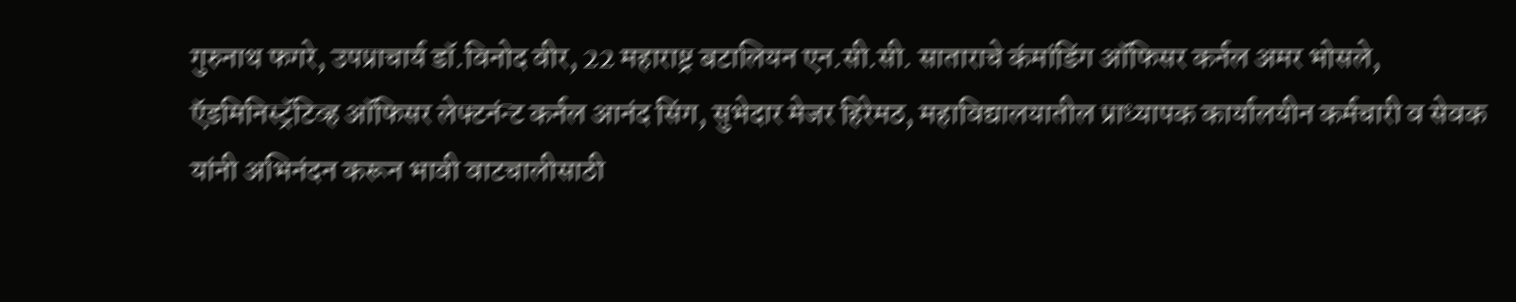गुरुनाथ फगरे, उपप्राचार्य डॉ.विनोद वीर, 22 महाराष्ट्र बटालियन एन.सी.सी. साताराचे कंमांडिंग ऑफिसर कर्नल अमर भोसले, ऍडमिनिस्ट्रॅटिव्ह ऑफिसर लेफ्टनंन्ट कर्नल आनंद सिंग, सुभेदार मेजर हिरेमठ, महाविद्यालयातील प्राध्यापक कार्यालयीन कर्मचारी व सेवक यांनी अभिनंदन करून भावी वाटचालीसाठी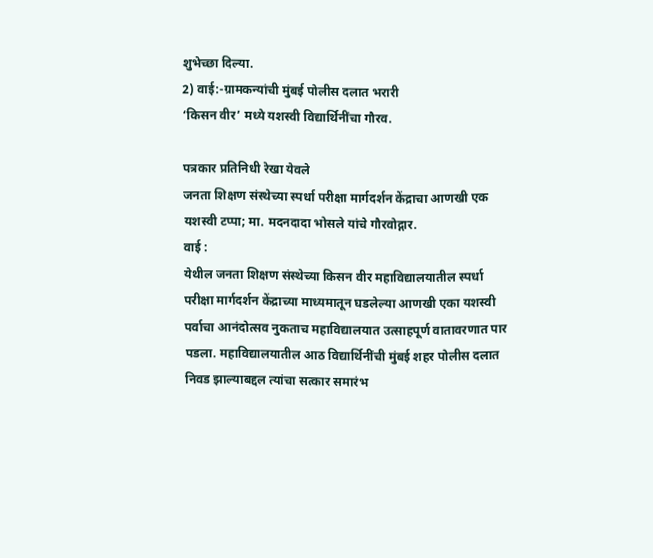शुभेच्छा दिल्या.
2) वाई:-ग्रामकन्यांची मुंबई पोलीस दलात भरारी
‘किसन वीर’ मध्ये यशस्वी विद्यार्थिनींचा गौरव.

पत्रकार प्रतिनिधी रेखा येवले
जनता शिक्षण संस्थेच्या स्पर्धा परीक्षा मार्गदर्शन केंद्राचा आणखी एक यशस्वी टप्पा; मा. मदनदादा भोसले यांचे गौरवोद्गार.
वाई :
येथील जनता शिक्षण संस्थेच्या किसन वीर महाविद्यालयातील स्पर्धा परीक्षा मार्गदर्शन केंद्राच्या माध्यमातून घडलेल्या आणखी एका यशस्वी पर्वाचा आनंदोत्सव नुकताच महाविद्यालयात उत्साहपूर्ण वातावरणात पार पडला. महाविद्यालयातील आठ विद्यार्थिनींची मुंबई शहर पोलीस दलात निवड झाल्याबद्दल त्यांचा सत्कार समारंभ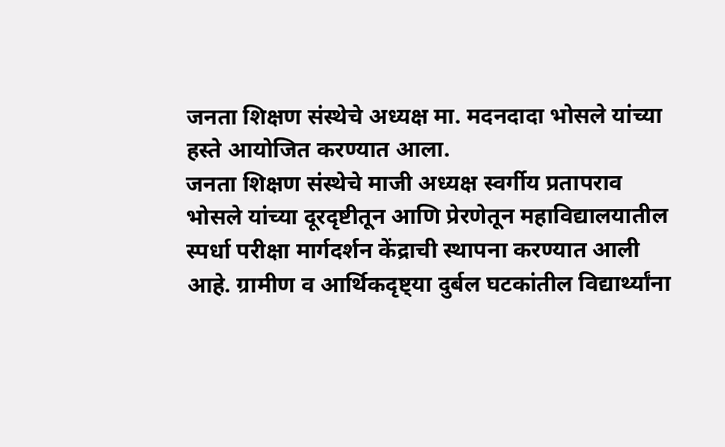जनता शिक्षण संस्थेचे अध्यक्ष मा. मदनदादा भोसले यांच्या हस्ते आयोजित करण्यात आला.
जनता शिक्षण संस्थेचे माजी अध्यक्ष स्वर्गीय प्रतापराव भोसले यांच्या दूरदृष्टीतून आणि प्रेरणेतून महाविद्यालयातील स्पर्धा परीक्षा मार्गदर्शन केंद्राची स्थापना करण्यात आली आहे. ग्रामीण व आर्थिकदृष्ट्या दुर्बल घटकांतील विद्यार्थ्यांना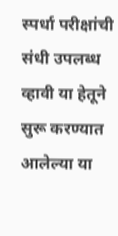स्पर्धा परीक्षांची संधी उपलब्ध व्हावी या हेतूने सुरू करण्यात आलेल्या या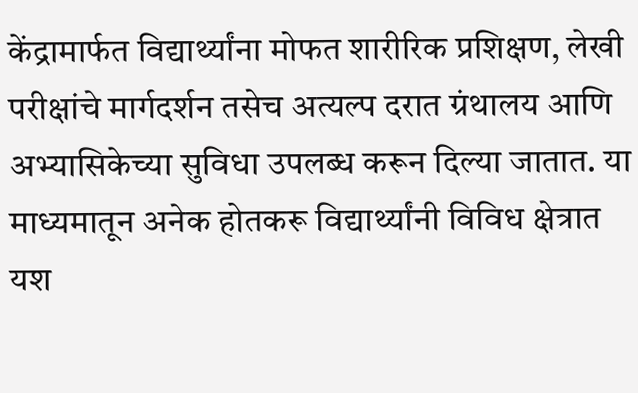केंद्रामार्फत विद्यार्थ्यांना मोफत शारीरिक प्रशिक्षण, लेखी परीक्षांचे मार्गदर्शन तसेच अत्यल्प दरात ग्रंथालय आणि अभ्यासिकेच्या सुविधा उपलब्ध करून दिल्या जातात. या माध्यमातून अनेक होतकरू विद्यार्थ्यांनी विविध क्षेत्रात यश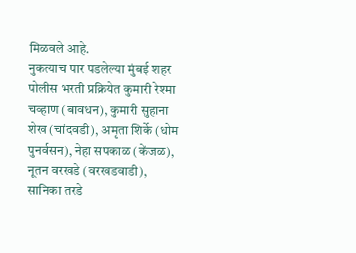मिळवले आहे.
नुकत्याच पार पडलेल्या मुंबई शहर पोलीस भरती प्रक्रियेत कुमारी रेश्मा चव्हाण (बावधन), कुमारी सुहाना शेख (चांदवडी), अमृता शिर्के (धोम पुनर्वसन), नेहा सपकाळ (केंजळ), नूतन वरखडे (वरखडवाडी), सानिका तरडे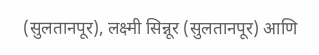(सुलतानपूर), लक्ष्मी सिन्नूर (सुलतानपूर) आणि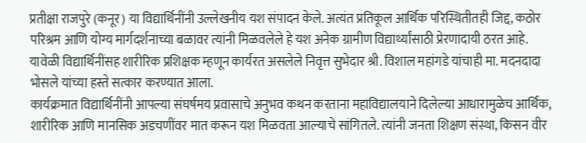प्रतीक्षा राजपुरे (कनूर) या विद्यार्थिनींनी उल्लेखनीय यश संपादन केले. अत्यंत प्रतिकूल आर्थिक परिस्थितीतही जिद्द, कठोर परिश्रम आणि योग्य मार्गदर्शनाच्या बळावर त्यांनी मिळवलेले हे यश अनेक ग्रामीण विद्यार्थ्यांसाठी प्रेरणादायी ठरत आहे. यावेळी विद्यार्थिनींसह शारीरिक प्रशिक्षक म्हणून कार्यरत असलेले निवृत्त सुभेदार श्री. विशाल महांगडे यांचाही मा. मदनदादा भोसले यांच्या हस्ते सत्कार करण्यात आला.
कार्यक्रमात विद्यार्थिनींनी आपल्या संघर्षमय प्रवासाचे अनुभव कथन करताना महाविद्यालयाने दिलेल्या आधारामुळेच आर्थिक, शारीरिक आणि मानसिक अडचणींवर मात करून यश मिळवता आल्याचे सांगितले. त्यांनी जनता शिक्षण संस्था, किसन वीर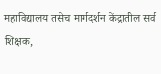महाविद्यालय तसेच मार्गदर्शन केंद्रातील सर्व शिक्षक,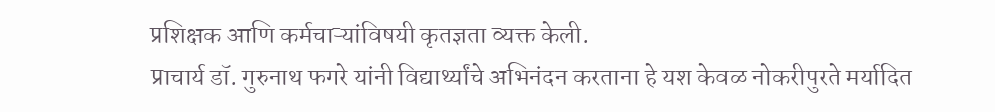प्रशिक्षक आणि कर्मचाऱ्यांविषयी कृतज्ञता व्यक्त केली.
प्राचार्य डॉ. गुरुनाथ फगरे यांनी विद्यार्थ्यांचे अभिनंदन करताना हे यश केवळ नोकरीपुरते मर्यादित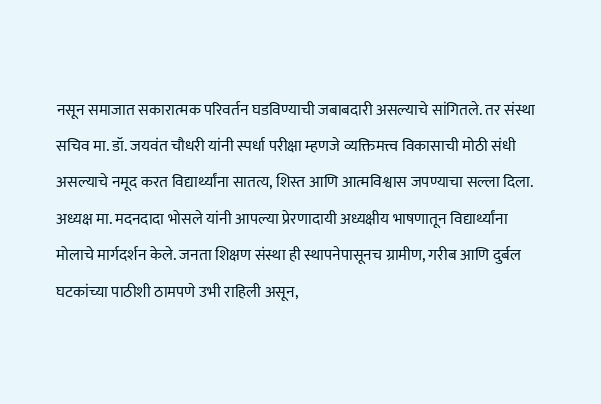नसून समाजात सकारात्मक परिवर्तन घडविण्याची जबाबदारी असल्याचे सांगितले. तर संस्था सचिव मा. डॉ. जयवंत चौधरी यांनी स्पर्धा परीक्षा म्हणजे व्यक्तिमत्त्व विकासाची मोठी संधी असल्याचे नमूद करत विद्यार्थ्यांना सातत्य, शिस्त आणि आत्मविश्वास जपण्याचा सल्ला दिला.
अध्यक्ष मा. मदनदादा भोसले यांनी आपल्या प्रेरणादायी अध्यक्षीय भाषणातून विद्यार्थ्यांना मोलाचे मार्गदर्शन केले. जनता शिक्षण संस्था ही स्थापनेपासूनच ग्रामीण, गरीब आणि दुर्बल घटकांच्या पाठीशी ठामपणे उभी राहिली असून,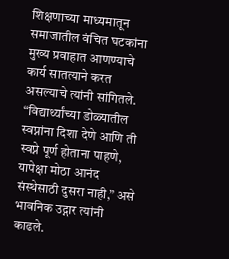शिक्षणाच्या माध्यमातून समाजातील वंचित घटकांना मुख्य प्रवाहात आणण्याचे कार्य सातत्याने करत असल्याचे त्यांनी सांगितले. “विद्यार्थ्यांच्या डोळ्यातील स्वप्नांना दिशा देणे आणि ती स्वप्ने पूर्ण होताना पाहणे, यापेक्षा मोठा आनंद संस्थेसाठी दुसरा नाही,” असे भावनिक उद्गार त्यांनी काढले.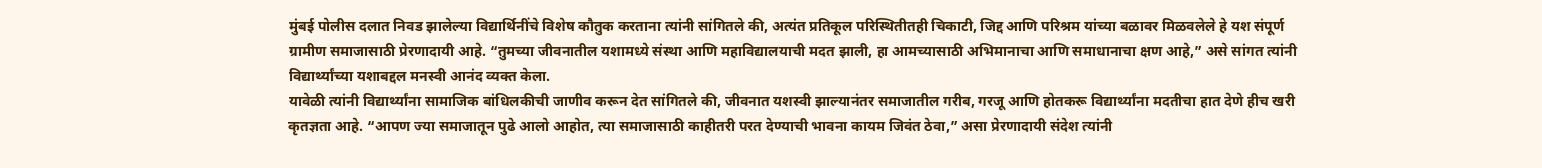मुंबई पोलीस दलात निवड झालेल्या विद्यार्थिनींचे विशेष कौतुक करताना त्यांनी सांगितले की, अत्यंत प्रतिकूल परिस्थितीतही चिकाटी, जिद्द आणि परिश्रम यांच्या बळावर मिळवलेले हे यश संपूर्ण ग्रामीण समाजासाठी प्रेरणादायी आहे. “तुमच्या जीवनातील यशामध्ये संस्था आणि महाविद्यालयाची मदत झाली, हा आमच्यासाठी अभिमानाचा आणि समाधानाचा क्षण आहे,” असे सांगत त्यांनी विद्यार्थ्यांच्या यशाबद्दल मनस्वी आनंद व्यक्त केला.
यावेळी त्यांनी विद्यार्थ्यांना सामाजिक बांधिलकीची जाणीव करून देत सांगितले की, जीवनात यशस्वी झाल्यानंतर समाजातील गरीब, गरजू आणि होतकरू विद्यार्थ्यांना मदतीचा हात देणे हीच खरी कृतज्ञता आहे. “आपण ज्या समाजातून पुढे आलो आहोत, त्या समाजासाठी काहीतरी परत देण्याची भावना कायम जिवंत ठेवा,” असा प्रेरणादायी संदेश त्यांनी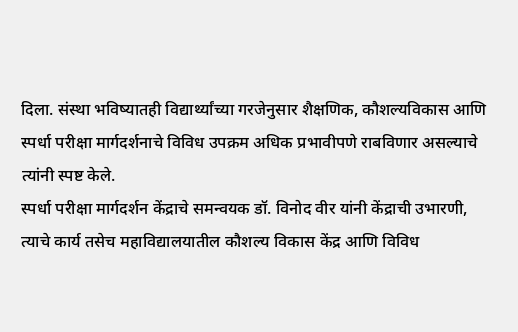दिला. संस्था भविष्यातही विद्यार्थ्यांच्या गरजेनुसार शैक्षणिक, कौशल्यविकास आणि स्पर्धा परीक्षा मार्गदर्शनाचे विविध उपक्रम अधिक प्रभावीपणे राबविणार असल्याचे त्यांनी स्पष्ट केले.
स्पर्धा परीक्षा मार्गदर्शन केंद्राचे समन्वयक डॉ. विनोद वीर यांनी केंद्राची उभारणी, त्याचे कार्य तसेच महाविद्यालयातील कौशल्य विकास केंद्र आणि विविध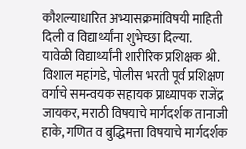कौशल्याधारित अभ्यासक्रमांविषयी माहिती दिली व विद्यार्थ्यांना शुभेच्छा दिल्या.
यावेळी विद्यार्थ्यांनी शारीरिक प्रशिक्षक श्री. विशाल महांगडे, पोलीस भरती पूर्व प्रशिक्षण वर्गाचे समन्वयक सहायक प्राध्यापक राजेंद्र जायकर, मराठी विषयाचे मार्गदर्शक तानाजी हाके, गणित व बुद्धिमत्ता विषयाचे मार्गदर्शक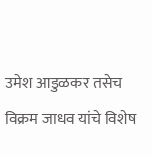उमेश आडुळकर तसेच विक्रम जाधव यांचे विशेष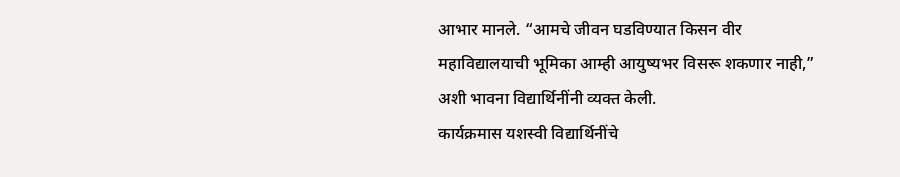आभार मानले. “आमचे जीवन घडविण्यात किसन वीर महाविद्यालयाची भूमिका आम्ही आयुष्यभर विसरू शकणार नाही,” अशी भावना विद्यार्थिनींनी व्यक्त केली.
कार्यक्रमास यशस्वी विद्यार्थिनींचे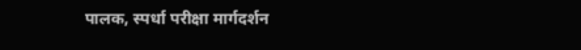पालक, स्पर्धा परीक्षा मार्गदर्शन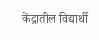केंद्रातील विद्यार्थी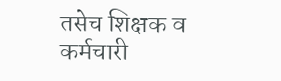तसेच शिक्षक व कर्मचारी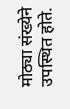मोठ्या संख्येने उपस्थित होते.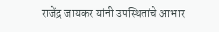राजेंद्र जायकर यांनी उपस्थितांचे आभार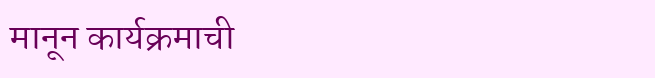मानून कार्यक्रमाची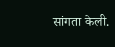सांगता केली.